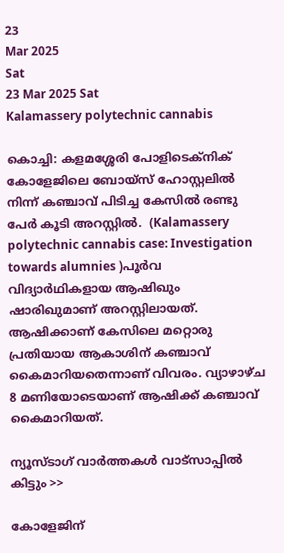23
Mar 2025
Sat
23 Mar 2025 Sat
Kalamassery polytechnic cannabis

കൊച്ചി: കളമശ്ശേരി പോളിടെക്നിക് കോളേജിലെ ബോയ്സ് ഹോസ്റ്റലില്‍ നിന്ന് കഞ്ചാവ് പിടിച്ച കേസില്‍ രണ്ടു പേര്‍ കൂടി അറസ്റ്റില്‍.  (Kalamassery polytechnic cannabis case: Investigation towards alumnies )പൂര്‍വ വിദ്യാര്‍ഥികളായ ആഷിഖും ഷാരിഖുമാണ് അറസ്റ്റിലായത്. ആഷിക്കാണ് കേസിലെ മറ്റൊരു പ്രതിയായ ആകാശിന് കഞ്ചാവ് കൈമാറിയതെന്നാണ് വിവരം. വ്യാഴാഴ്ച 8 മണിയോടെയാണ് ആഷിക്ക് കഞ്ചാവ് കൈമാറിയത്.

ന്യൂസ്ടാഗ് വാര്‍ത്തകള്‍ വാട്‌സാപ്പില്‍ കിട്ടും >>

കോളേജിന്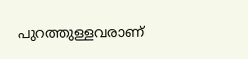പുറത്തുള്ളവരാണ്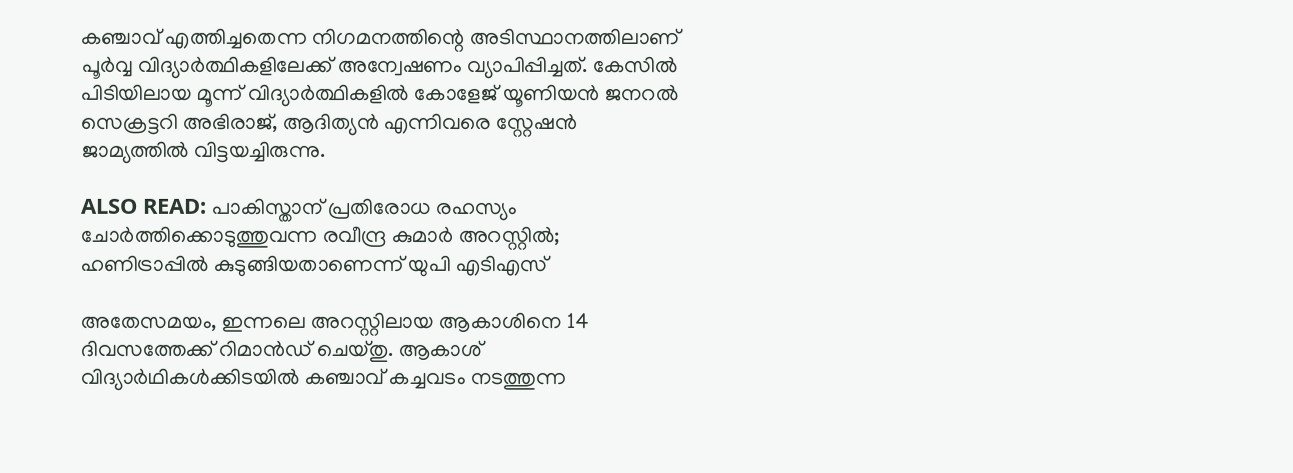കഞ്ചാവ് എത്തിച്ചതെന്ന നിഗമനത്തിന്റെ അടിസ്ഥാനത്തിലാണ് പൂര്‍വ്വ വിദ്യാര്‍ത്ഥികളിലേക്ക് അന്വേഷണം വ്യാപിപ്പിച്ചത്. കേസില്‍ പിടിയിലായ മൂന്ന് വിദ്യാര്‍ത്ഥികളില്‍ കോളേജ് യൂണിയന്‍ ജനറല്‍ സെക്രട്ടറി അഭിരാജ്, ആദിത്യന്‍ എന്നിവരെ സ്റ്റേഷന്‍ ജാമ്യത്തില്‍ വിട്ടയച്ചിരുന്നു.

ALSO READ: പാകിസ്താന് പ്രതിരോധ രഹസ്യം ചോര്‍ത്തിക്കൊടുത്തുവന്ന രവീന്ദ്ര കുമാര്‍ അറസ്റ്റില്‍; ഹണിട്രാപ്പില്‍ കുടുങ്ങിയതാണെന്ന് യുപി എടിഎസ്

അതേസമയം, ഇന്നലെ അറസ്റ്റിലായ ആകാശിനെ 14 ദിവസത്തേക്ക് റിമാന്‍ഡ് ചെയ്തു. ആകാശ് വിദ്യാര്‍ഥികള്‍ക്കിടയില്‍ കഞ്ചാവ് കച്ചവടം നടത്തുന്ന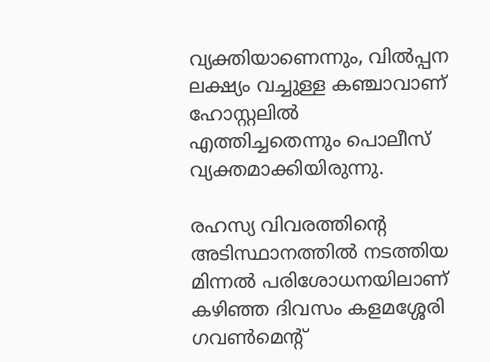വ്യക്തിയാണെന്നും, വില്‍പ്പന ലക്ഷ്യം വച്ചുള്ള കഞ്ചാവാണ് ഹോസ്റ്റലില്‍ എത്തിച്ചതെന്നും പൊലീസ് വ്യക്തമാക്കിയിരുന്നു.

രഹസ്യ വിവരത്തിന്റെ അടിസ്ഥാനത്തില്‍ നടത്തിയ മിന്നല്‍ പരിശോധനയിലാണ് കഴിഞ്ഞ ദിവസം കളമശ്ശേരി ഗവണ്‍മെന്റ്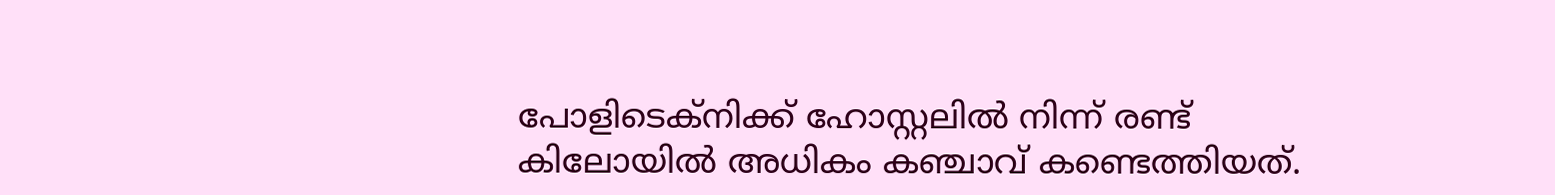പോളിടെക്നിക്ക് ഹോസ്റ്റലില്‍ നിന്ന് രണ്ട് കിലോയില്‍ അധികം കഞ്ചാവ് കണ്ടെത്തിയത്.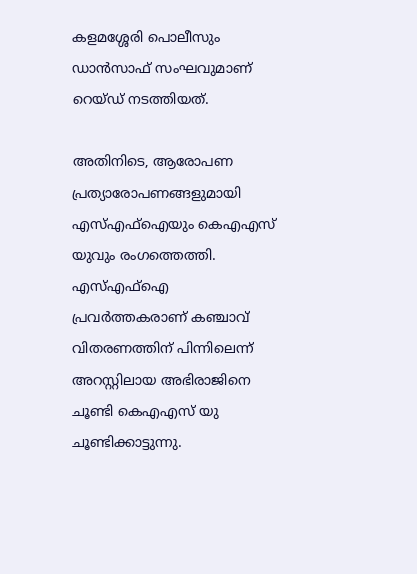കളമശ്ശേരി പൊലീസും ഡാന്‍സാഫ് സംഘവുമാണ് റെയ്ഡ് നടത്തിയത്.

അതിനിടെ, ആരോപണ പ്രത്യാരോപണങ്ങളുമായി എസ്എഫ്ഐയും കെഎഎസ് യുവും രംഗത്തെത്തി. എസ്എഫ്‌ഐ പ്രവര്‍ത്തകരാണ് കഞ്ചാവ് വിതരണത്തിന് പിന്നിലെന്ന് അറസ്റ്റിലായ അഭിരാജിനെ ചൂണ്ടി കെഎഎസ് യു ചൂണ്ടിക്കാട്ടുന്നു.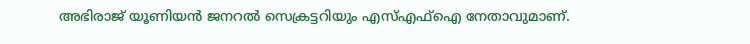അഭിരാജ് യൂണിയന്‍ ജനറല്‍ സെക്രട്ടറിയും എസ്എഫ്‌ഐ നേതാവുമാണ്.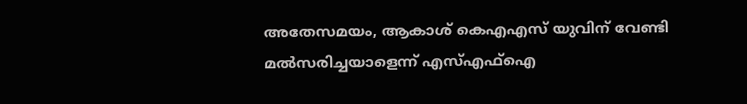അതേസമയം, ആകാശ് കെഎഎസ് യുവിന് വേണ്ടി മല്‍സരിച്ചയാളെന്ന് എസ്എഫ്‌ഐ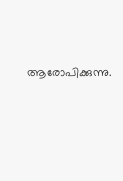ആരോപിക്കുന്നു.